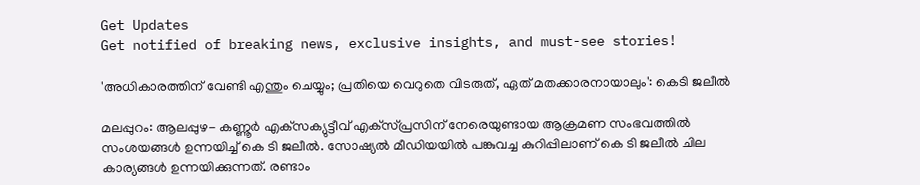Get Updates
Get notified of breaking news, exclusive insights, and must-see stories!

'അധികാരത്തിന് വേണ്ടി എന്തും ചെയ്യും; പ്രതിയെ വെറുതെ വിടരുത്, ഏത് മതക്കാരനായാലും': കെടി ജലീല്‍

മലപ്പുറം: ആലപ്പുഴ- കണ്ണൂര്‍ എക്‌സക്യുട്ടീവ് എക്‌സ്പ്രസിന് നേരെയുണ്ടായ ആക്രമണ സംഭവത്തില്‍ സംശയങ്ങള്‍ ഉന്നയിച്ച് കെ ടി ജലീല്‍. സോഷ്യല്‍ മീഡിയയില്‍ പങ്കുവച്ച കുറിപ്പിലാണ് കെ ടി ജലീല്‍ ചില കാര്യങ്ങള്‍ ഉന്നയിക്കുന്നത്. രണ്ടാം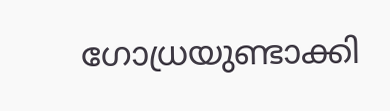ഗോധ്രയുണ്ടാക്കി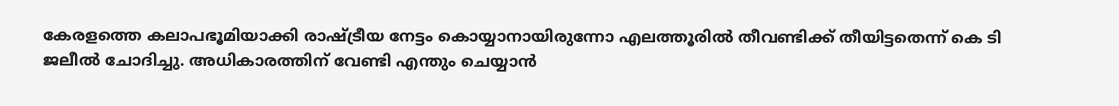കേരളത്തെ കലാപഭൂമിയാക്കി രാഷ്ട്രീയ നേട്ടം കൊയ്യാനായിരുന്നോ എലത്തൂരില്‍ തീവണ്ടിക്ക് തീയിട്ടതെന്ന് കെ ടി ജലീല്‍ ചോദിച്ചു. അധികാരത്തിന് വേണ്ടി എന്തും ചെയ്യാന്‍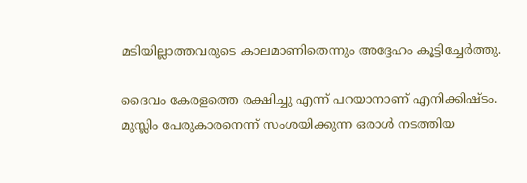മടിയില്ലാത്തവരുടെ കാലമാണിതെന്നും അദ്ദേഹം കൂട്ടിച്ചേര്‍ത്തു.

ദൈവം കേരളത്തെ രക്ഷിച്ചു എന്ന് പറയാനാണ് എനിക്കിഷ്ടം. മുസ്ലിം പേരുകാരനെന്ന് സംശയിക്കുന്ന ഒരാള്‍ നടത്തിയ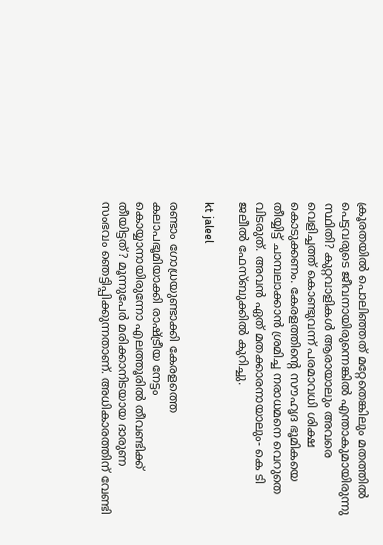ക്രൂരതയില്‍ പൊലിഞ്ഞത് മറ്റേതെങ്കിലും മതത്തില്‍ പെട്ടവരുടെ ജീവനായിരുന്നെങ്കില്‍ എന്താകുമായിരുന്നു സ്ഥിതി? കുറ്റവാളികള്‍ ആരായാലും അവരെ വെളിച്ചത്ത് കൊണ്ടുവന്ന് പരമാവധി ശിക്ഷ കൊടുക്കണം. കേരളത്തിന്റെ സൗഹൃദ ഭൂമികയെ തീയ്യിട്ട് ചാമ്പലാക്കാന്‍ ശ്രമിച്ച നരാധമനെ വെറുതെ വിടരുത്. അവന്‍ ഏത് മതക്കാരനായാലും- കെ ടി ജലീല്‍ ഫേസ്ബുക്കില്‍ കുറിച്ചു.

kt jaleel

രണ്ടാം ഗോധ്രയുണ്ടാക്കി കേരളത്തെ കലാപഭൂമിയാക്കി രാഷ്ട്രീയ നേട്ടം കൊയ്യാനായിരുന്നോ എലത്തൂരില്‍ തീവണ്ടിക്ക് തീയിട്ടത്? മൂന്നുപേര്‍ മരിക്കാനിടയായ ദാരുണ സംഭവം ഞെട്ടിപ്പിക്കുന്നതാണ്. അധികാരത്തിന് വേണ്ടി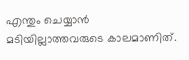എന്തും ചെയ്യാന്‍ മടിയില്ലാത്തവരുടെ കാലമാണിത്.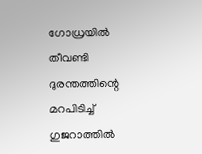ഗോധ്രയില്‍ തീവണ്ടി ദുരന്തത്തിന്റെ മറപിടിച്ച് ഗുജറാത്തില്‍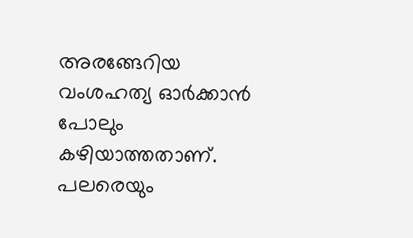അരങ്ങേറിയ വംശഹത്യ ഓര്‍ക്കാന്‍ പോലും കഴിയാത്തതാണ്. പലരെയും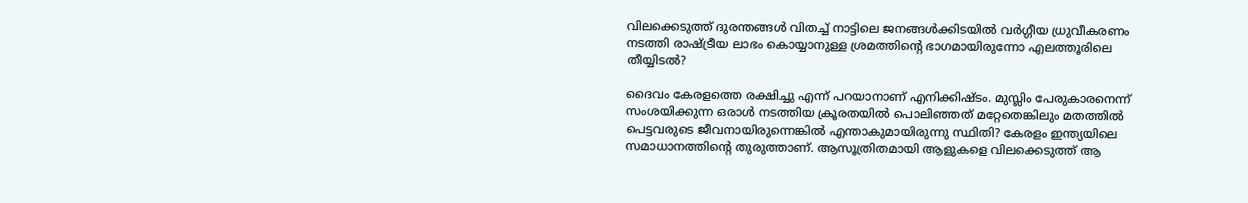വിലക്കെടുത്ത് ദുരന്തങ്ങള്‍ വിതച്ച് നാട്ടിലെ ജനങ്ങള്‍ക്കിടയില്‍ വര്‍ഗ്ഗീയ ധ്രുവീകരണം നടത്തി രാഷ്ട്രീയ ലാഭം കൊയ്യാനുള്ള ശ്രമത്തിന്റെ ഭാഗമായിരുന്നോ എലത്തൂരിലെ തീയ്യിടല്‍?

ദൈവം കേരളത്തെ രക്ഷിച്ചു എന്ന് പറയാനാണ് എനിക്കിഷ്ടം. മുസ്ലിം പേരുകാരനെന്ന് സംശയിക്കുന്ന ഒരാള്‍ നടത്തിയ ക്രൂരതയില്‍ പൊലിഞ്ഞത് മറ്റേതെങ്കിലും മതത്തില്‍ പെട്ടവരുടെ ജീവനായിരുന്നെങ്കില്‍ എന്താകുമായിരുന്നു സ്ഥിതി? കേരളം ഇന്ത്യയിലെ സമാധാനത്തിന്റെ തുരുത്താണ്. ആസൂത്രിതമായി ആളുകളെ വിലക്കെടുത്ത് ആ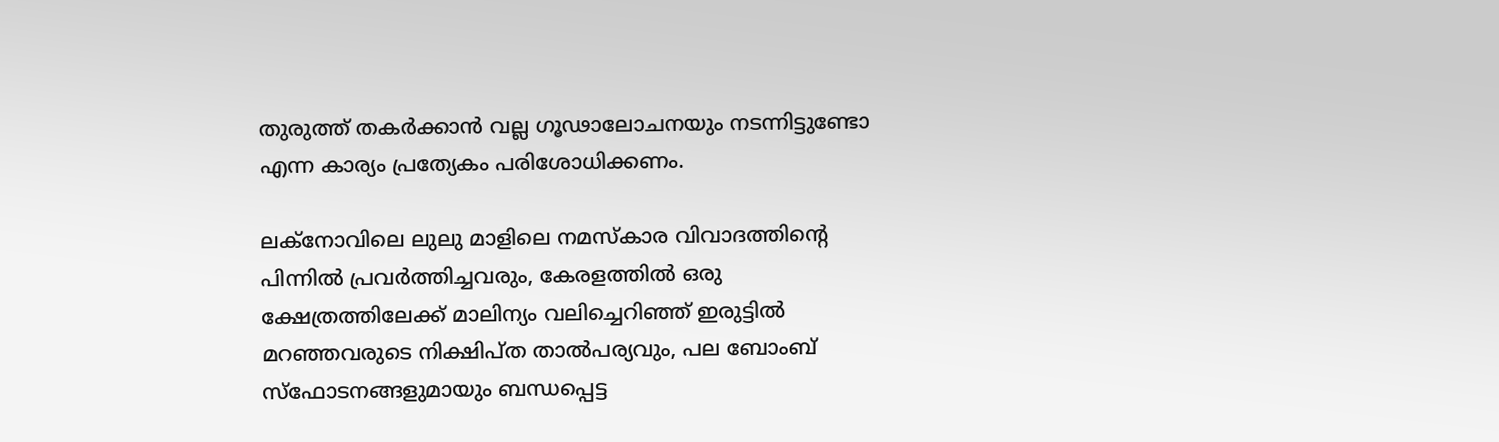തുരുത്ത് തകര്‍ക്കാന്‍ വല്ല ഗൂഢാലോചനയും നടന്നിട്ടുണ്ടോ എന്ന കാര്യം പ്രത്യേകം പരിശോധിക്കണം.

ലക്‌നോവിലെ ലുലു മാളിലെ നമസ്‌കാര വിവാദത്തിന്റെ പിന്നില്‍ പ്രവര്‍ത്തിച്ചവരും, കേരളത്തില്‍ ഒരു ക്ഷേത്രത്തിലേക്ക് മാലിന്യം വലിച്ചെറിഞ്ഞ് ഇരുട്ടില്‍ മറഞ്ഞവരുടെ നിക്ഷിപ്ത താല്‍പര്യവും, പല ബോംബ് സ്‌ഫോടനങ്ങളുമായും ബന്ധപ്പെട്ട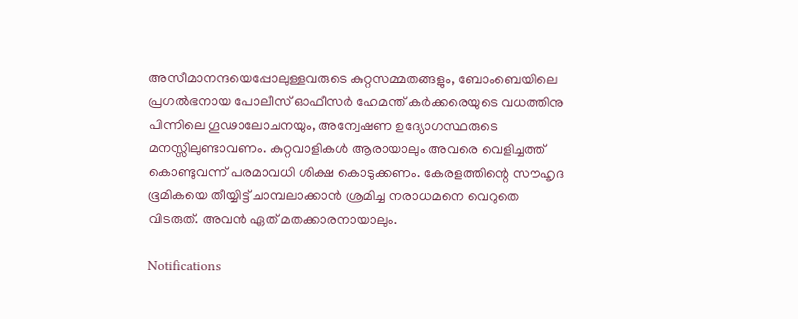അസീമാനന്ദയെപ്പോലുള്ളവരുടെ കുറ്റസമ്മതങ്ങളും, ബോംബെയിലെ പ്രഗല്‍ഭനായ പോലീസ് ഓഫീസര്‍ ഹേമന്ത് കര്‍ക്കരെയുടെ വധത്തിനു പിന്നിലെ ഗൂഢാലോചനയും, അന്വേഷണ ഉദ്യോഗസ്ഥരുടെ മനസ്സിലുണ്ടാവണം. കുറ്റവാളികള്‍ ആരായാലും അവരെ വെളിച്ചത്ത് കൊണ്ടുവന്ന് പരമാവധി ശിക്ഷ കൊടുക്കണം. കേരളത്തിന്റെ സൗഹൃദ ഭൂമികയെ തീയ്യിട്ട് ചാമ്പലാക്കാന്‍ ശ്രമിച്ച നരാധമനെ വെറുതെ വിടരുത്. അവന്‍ ഏത് മതക്കാരനായാലും.

Notifications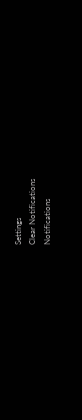Settings
Clear Notifications
Notifications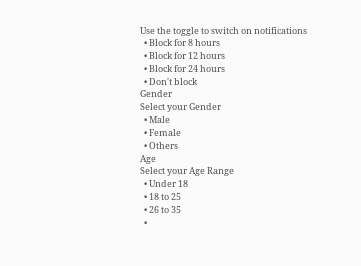Use the toggle to switch on notifications
  • Block for 8 hours
  • Block for 12 hours
  • Block for 24 hours
  • Don't block
Gender
Select your Gender
  • Male
  • Female
  • Others
Age
Select your Age Range
  • Under 18
  • 18 to 25
  • 26 to 35
  •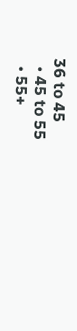36 to 45
  • 45 to 55
  • 55+